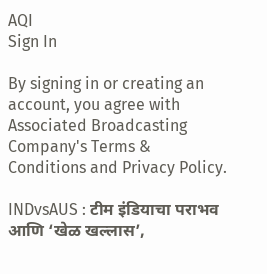AQI
Sign In

By signing in or creating an account, you agree with Associated Broadcasting Company's Terms & Conditions and Privacy Policy.

INDvsAUS : टीम इंडियाचा पराभव आणि ‘खेळ खल्लास’,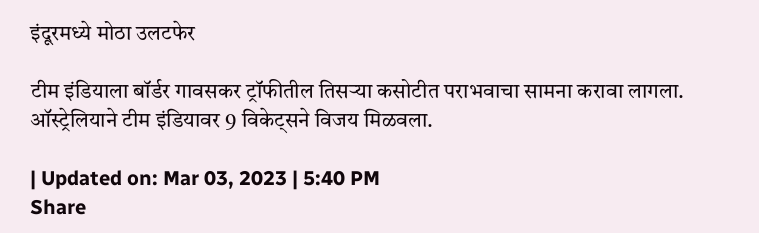इंदूरमध्ये मोठा उलटफेर

टीम इंडियाला बॉर्डर गावसकर ट्रॉफीतील तिसऱ्या कसोटीत पराभवाचा सामना करावा लागला. ऑस्ट्रेलियाने टीम इंडियावर 9 विकेट्सने विजय मिळवला.

| Updated on: Mar 03, 2023 | 5:40 PM
Share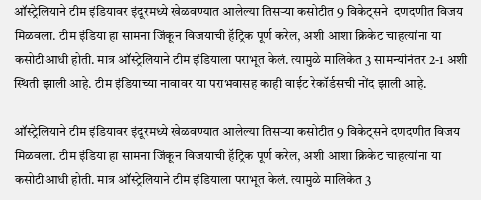ऑस्ट्रेलियाने टीम इंडियावर इंदूरमध्ये खेळवण्यात आलेल्या तिसऱ्या कसोटीत 9 विकेट्सने  दणदणीत विजय मिळवला. टीम इंडिया हा सामना जिंकून विजयाची हॅट्रिक पूर्ण करेल, अशी आशा क्रिकेट चाहत्यांना या कसोटीआधी होती. मात्र ऑस्ट्रेलियाने टीम इंडियाला पराभूत केलं. त्यामुळे मालिकेत 3 सामन्यांनंतर 2-1 अशी स्थिती झाली आहे. टीम इंडियाच्या नावावर या पराभवासह काही वाईट रेकॉर्डसची नोंद झाली आहे.

ऑस्ट्रेलियाने टीम इंडियावर इंदूरमध्ये खेळवण्यात आलेल्या तिसऱ्या कसोटीत 9 विकेट्सने दणदणीत विजय मिळवला. टीम इंडिया हा सामना जिंकून विजयाची हॅट्रिक पूर्ण करेल, अशी आशा क्रिकेट चाहत्यांना या कसोटीआधी होती. मात्र ऑस्ट्रेलियाने टीम इंडियाला पराभूत केलं. त्यामुळे मालिकेत 3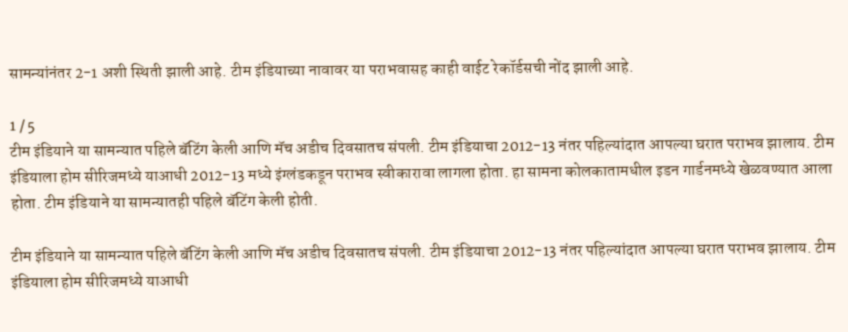सामन्यांनंतर 2-1 अशी स्थिती झाली आहे. टीम इंडियाच्या नावावर या पराभवासह काही वाईट रेकॉर्डसची नोंद झाली आहे.

1 / 5
टीम इंडियाने या सामन्यात पहिले बॅटिंग केली आणि मॅच अडीच दिवसातच संपली. टीम इंडियाचा 2012-13 नंतर पहिल्यांदात आपल्या घरात पराभव झालाय. टीम इंडियाला होम सीरिजमध्ये याआधी 2012-13 मध्ये इंग्लंडकडून पराभव स्वीकारावा लागला होता. हा सामना कोलकातामधील इडन गार्डनमध्ये खेळवण्यात आला होता. टीम इंडियाने या सामन्यातही पहिले बॅटिंग केली होती.

टीम इंडियाने या सामन्यात पहिले बॅटिंग केली आणि मॅच अडीच दिवसातच संपली. टीम इंडियाचा 2012-13 नंतर पहिल्यांदात आपल्या घरात पराभव झालाय. टीम इंडियाला होम सीरिजमध्ये याआधी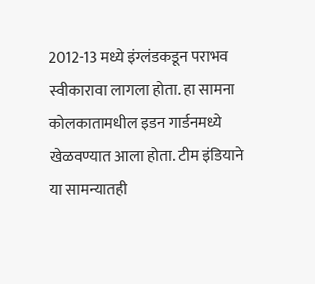2012-13 मध्ये इंग्लंडकडून पराभव स्वीकारावा लागला होता. हा सामना कोलकातामधील इडन गार्डनमध्ये खेळवण्यात आला होता. टीम इंडियाने या सामन्यातही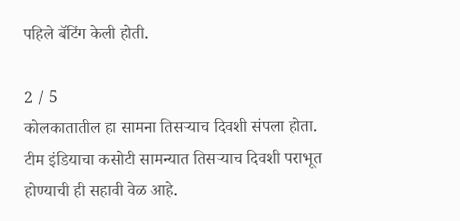पहिले बॅटिंग केली होती.

2 / 5
कोलकातातील हा सामना तिसऱ्याच दिवशी संपला होता. टीम इंडियाचा कसोटी सामन्यात तिसऱ्याच दिवशी पराभूत होण्याची ही सहावी वेळ आहे.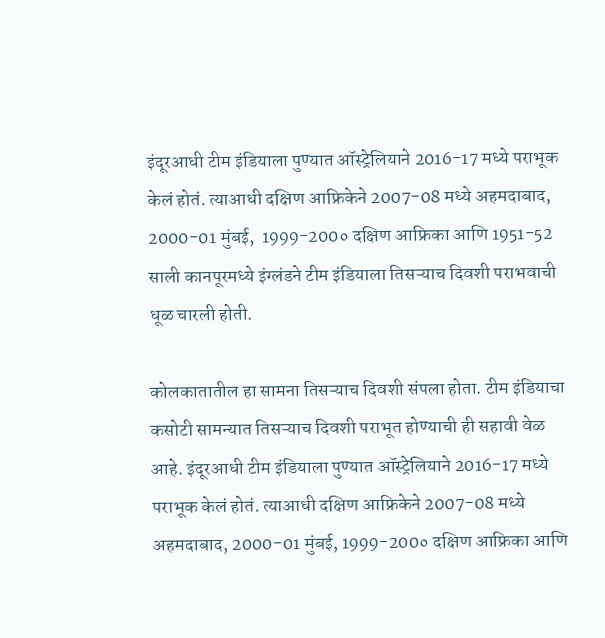इंदूरआधी टीम इंडियाला पुण्यात ऑस्ट्रेलियाने 2016-17 मध्ये पराभूक केलं होतं. त्याआधी दक्षिण आफ्रिकेने 2007-08 मध्ये अहमदाबाद, 2000-01 मुंबई,  1999-200० दक्षिण आफ्रिका आणि 1951-52 साली कानपूरमध्ये इंग्लंडने टीम इंडियाला तिसऱ्याच दिवशी पराभवाची धूळ चारली होती.

कोलकातातील हा सामना तिसऱ्याच दिवशी संपला होता. टीम इंडियाचा कसोटी सामन्यात तिसऱ्याच दिवशी पराभूत होण्याची ही सहावी वेळ आहे. इंदूरआधी टीम इंडियाला पुण्यात ऑस्ट्रेलियाने 2016-17 मध्ये पराभूक केलं होतं. त्याआधी दक्षिण आफ्रिकेने 2007-08 मध्ये अहमदाबाद, 2000-01 मुंबई, 1999-200० दक्षिण आफ्रिका आणि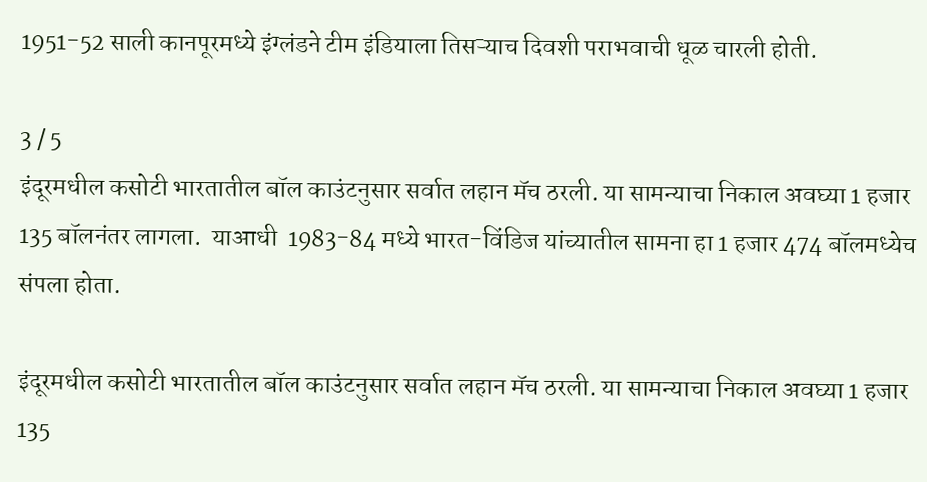1951-52 साली कानपूरमध्ये इंग्लंडने टीम इंडियाला तिसऱ्याच दिवशी पराभवाची धूळ चारली होती.

3 / 5
इंदूरमधील कसोटी भारतातील बॉल काउंटनुसार सर्वात लहान मॅच ठरली. या सामन्याचा निकाल अवघ्या 1 हजार 135 बॉलनंतर लागला.  याआधी  1983-84 मध्ये भारत-विंडिज यांच्यातील सामना हा 1 हजार 474 बॉलमध्येच संपला होता.

इंदूरमधील कसोटी भारतातील बॉल काउंटनुसार सर्वात लहान मॅच ठरली. या सामन्याचा निकाल अवघ्या 1 हजार 135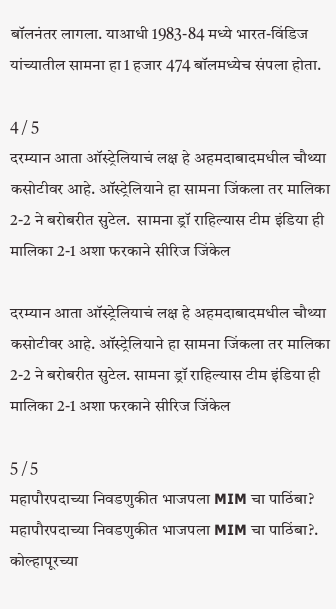बॉलनंतर लागला. याआधी 1983-84 मध्ये भारत-विंडिज यांच्यातील सामना हा 1 हजार 474 बॉलमध्येच संपला होता.

4 / 5
दरम्यान आता ऑस्ट्रेलियाचं लक्ष हे अहमदाबादमधील चौथ्या कसोटीवर आहे. ऑस्ट्रेलियाने हा सामना जिंकला तर मालिका 2-2 ने बरोबरीत सुटेल.  सामना ड्रॉ राहिल्यास टीम इंडिया ही मालिका 2-1 अशा फरकाने सीरिज जिंकेल

दरम्यान आता ऑस्ट्रेलियाचं लक्ष हे अहमदाबादमधील चौथ्या कसोटीवर आहे. ऑस्ट्रेलियाने हा सामना जिंकला तर मालिका 2-2 ने बरोबरीत सुटेल. सामना ड्रॉ राहिल्यास टीम इंडिया ही मालिका 2-1 अशा फरकाने सीरिज जिंकेल

5 / 5
महापौरपदाच्या निवडणुकीत भाजपला MIM चा पाठिंबा?
महापौरपदाच्या निवडणुकीत भाजपला MIM चा पाठिंबा?.
कोल्हापूरच्या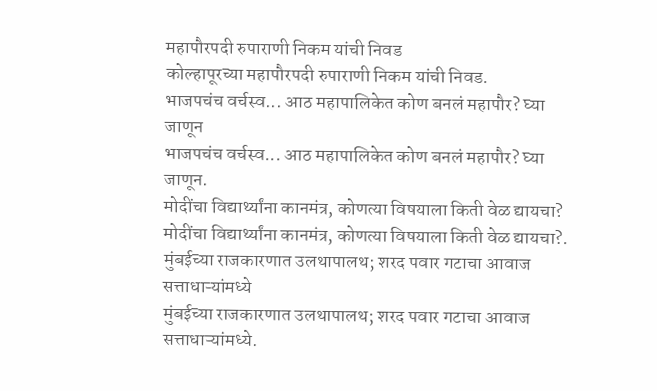महापौरपदी रुपाराणी निकम यांची निवड
कोल्हापूरच्या महापौरपदी रुपाराणी निकम यांची निवड.
भाजपचंच वर्चस्व... आठ महापालिकेत कोण बनलं महापौर? घ्या जाणून
भाजपचंच वर्चस्व... आठ महापालिकेत कोण बनलं महापौर? घ्या जाणून.
मोदींचा विद्यार्थ्यांना कानमंत्र, कोणत्या विषयाला किती वेळ द्यायचा?
मोदींचा विद्यार्थ्यांना कानमंत्र, कोणत्या विषयाला किती वेळ द्यायचा?.
मुंबईच्या राजकारणात उलथापालथ; शरद पवार गटाचा आवाज सत्ताधाऱ्यांमध्ये
मुंबईच्या राजकारणात उलथापालथ; शरद पवार गटाचा आवाज सत्ताधाऱ्यांमध्ये.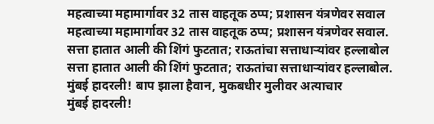महत्वाच्या महामार्गावर 32 तास वाहतूक ठप्प; प्रशासन यंत्रणेवर सवाल
महत्वाच्या महामार्गावर 32 तास वाहतूक ठप्प; प्रशासन यंत्रणेवर सवाल.
सत्ता हातात आली की शिंगं फुटतात; राऊतांचा सत्ताधाऱ्यांवर हल्लाबोल
सत्ता हातात आली की शिंगं फुटतात; राऊतांचा सत्ताधाऱ्यांवर हल्लाबोल.
मुंबई हादरली! बाप झाला हैवान, मुकबधीर मुलीवर अत्याचार
मुंबई हादरली!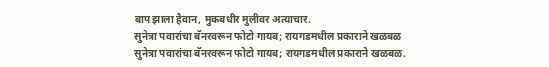बाप झाला हैवान, मुकबधीर मुलीवर अत्याचार.
सुनेत्रा पवारांचा बॅनरवरून फोटो गायब; रायगडमधील प्रकाराने खळबळ
सुनेत्रा पवारांचा बॅनरवरून फोटो गायब; रायगडमधील प्रकाराने खळबळ.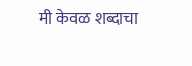मी केवळ शब्दाचा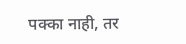पक्का नाही, तर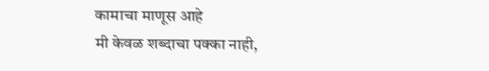कामाचा माणूस आहे
मी केवळ शब्दाचा पक्का नाही,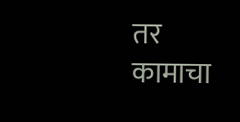तर कामाचा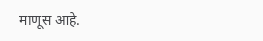माणूस आहे.